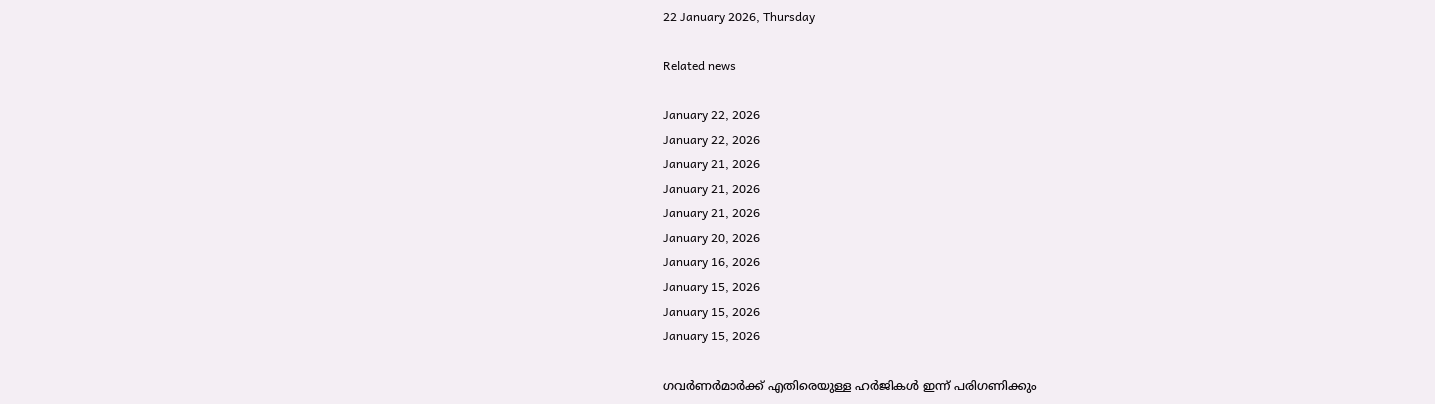22 January 2026, Thursday

Related news

January 22, 2026
January 22, 2026
January 21, 2026
January 21, 2026
January 21, 2026
January 20, 2026
January 16, 2026
January 15, 2026
January 15, 2026
January 15, 2026

ഗവർണർമാർക്ക് എതിരെയുള്ള ഹര്‍ജികള്‍ ഇന്ന് പരിഗണിക്കും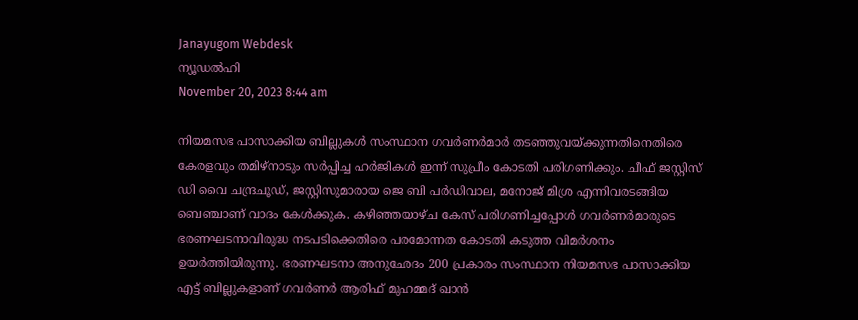Janayugom Webdesk
ന്യൂഡൽഹി
November 20, 2023 8:44 am

നിയമസഭ പാസാക്കിയ ബില്ലുകൾ സംസ്ഥാന ഗവർണർമാർ തടഞ്ഞുവയ്ക്കുന്നതിനെതിരെ കേരളവും തമിഴ്‌നാടും സര്‍പ്പിച്ച ഹര്‍ജികള്‍ ഇന്ന് സുപ്രീം കോടതി പരിഗണിക്കും. ചീഫ് ജസ്റ്റിസ് ഡി വൈ ചന്ദ്രചൂഡ്, ജസ്റ്റിസുമാരായ ജെ ബി പർഡിവാല, മനോജ് മിശ്ര എന്നിവരടങ്ങിയ ബെഞ്ചാണ് വാദം കേള്‍ക്കുക. കഴിഞ്ഞയാഴ്ച കേസ് പരിഗണിച്ചപ്പോള്‍ ഗവര്‍ണര്‍മാരുടെ ഭരണഘടനാവിരുദ്ധ നടപടിക്കെതിരെ പരമോന്നത കോടതി കടുത്ത വിമര്‍ശനം ഉയര്‍ത്തിയിരുന്നു. ഭരണഘടനാ അനുഛേദം 200 പ്രകാരം സംസ്ഥാന നിയമസഭ പാസാക്കിയ എട്ട് ബില്ലുകളാണ് ഗവര്‍ണര്‍ ആരിഫ് മുഹമ്മദ് ഖാന്‍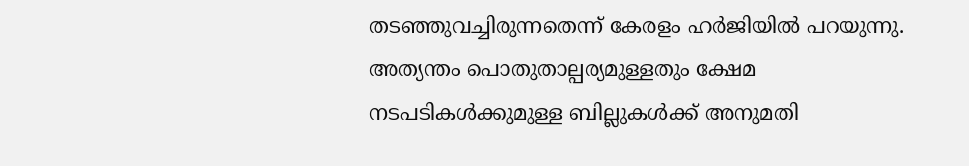തടഞ്ഞുവച്ചിരുന്നതെന്ന് കേരളം ഹര്‍ജിയില്‍ പറയുന്നു. അത്യന്തം പൊതുതാല്പര്യമുള്ളതും ക്ഷേമ നടപടികള്‍ക്കുമുള്ള ബില്ലുകള്‍ക്ക് അനുമതി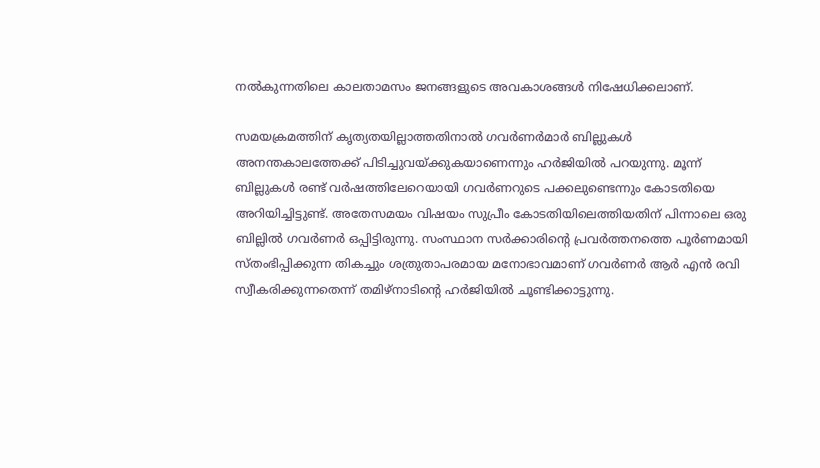നല്‍കുന്നതിലെ കാലതാമസം ജനങ്ങളുടെ അവകാശങ്ങള്‍ നിഷേധിക്കലാണ്.

സമയക്രമത്തിന് കൃത്യതയില്ലാത്തതിനാല്‍ ഗവര്‍ണര്‍മാര്‍ ബില്ലുകള്‍ അനന്തകാലത്തേക്ക് പിടിച്ചുവയ്ക്കുകയാണെന്നും ഹര്‍ജിയില്‍ പറയുന്നു. മൂന്ന് ബില്ലുകൾ രണ്ട് വർഷത്തിലേറെയായി ഗവർണറുടെ പക്കലുണ്ടെന്നും കോടതിയെ അറിയിച്ചിട്ടുണ്ട്. അതേസമയം വിഷയം സുപ്രീം കോടതിയിലെത്തിയതിന് പിന്നാലെ ഒരു ബില്ലില്‍ ഗവര്‍ണര്‍ ഒപ്പിട്ടിരുന്നു. സംസ്ഥാന സര്‍ക്കാരിന്റെ പ്രവര്‍ത്തനത്തെ പൂര്‍ണമായി സ്തംഭിപ്പിക്കുന്ന തികച്ചും ശത്രുതാപരമായ മനോഭാവമാണ് ഗവര്‍ണര്‍ ആര്‍ എന്‍ രവി സ്വീകരിക്കുന്നതെന്ന് തമിഴ്നാടിന്റെ ഹര്‍ജിയില്‍ ചൂണ്ടിക്കാട്ടുന്നു.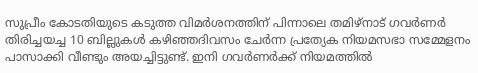സുപ്രീം കോടതിയുടെ കടുത്ത വിമര്‍ശനത്തിന് പിന്നാലെ തമിഴ്നാട് ഗവർണർ തിരിച്ചയച്ച 10 ബില്ലുകൾ കഴിഞ്ഞദിവസം ചേര്‍ന്ന പ്രത്യേക നിയമസഭാ സമ്മേളനം പാസാക്കി വീണ്ടും അയച്ചിട്ടുണ്ട്. ഇനി ഗവര്‍ണര്‍ക്ക് നിയമത്തില്‍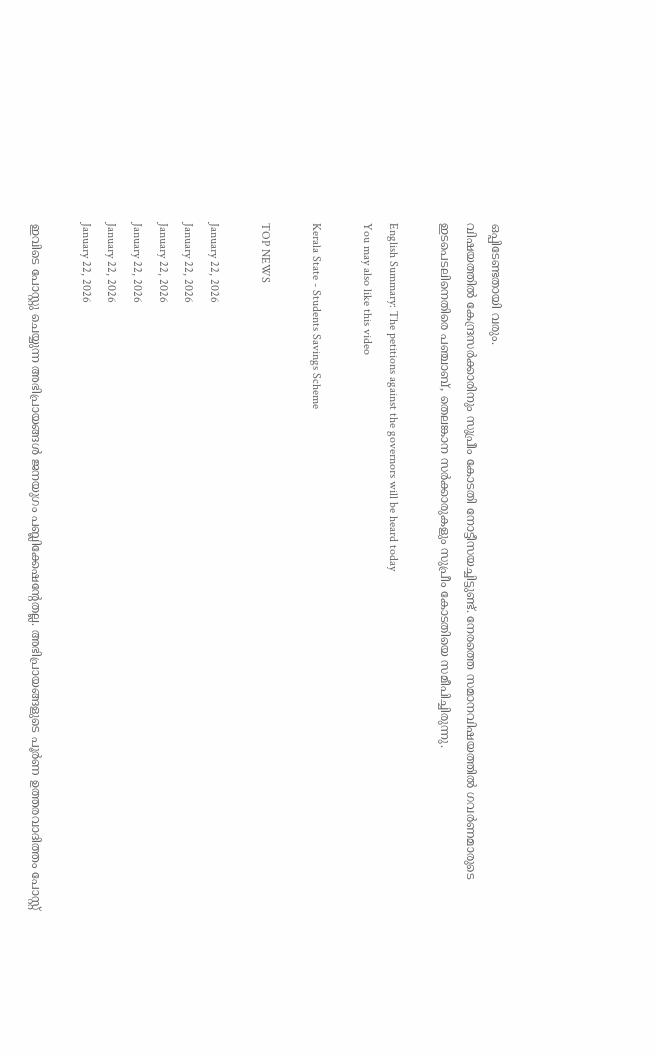ഒപ്പിടേണ്ടതായി വരും.
വിഷയത്തില്‍ കേന്ദ്രസര്‍ക്കാരിനും സുപ്രീം കോടതി നോട്ടീസയച്ചിട്ടുണ്ട്. നേരത്തെ സമാനവിഷയത്തില്‍ ഗവര്‍ണമാരുടെ ഇടപെടലിനെതിരെ പഞ്ചാബ്, തെലങ്കാന സര്‍ക്കാരുകളും സുപ്രീം കോടതിയെ സമീപിച്ചിരുന്നു.

English Summary: The petitions against the governors will be heard today
You may also like this video

Kerala State - Students Savings Scheme

TOP NEWS

January 22, 2026
January 22, 2026
January 22, 2026
January 22, 2026
January 22, 2026
January 22, 2026

ഇവിടെ പോസ്റ്റു ചെയ്യുന്ന അഭിപ്രായങ്ങള്‍ ജനയുഗം പബ്ലിക്കേഷന്റേതല്ല. അഭിപ്രായങ്ങളുടെ പൂര്‍ണ ഉത്തരവാദിത്തം പോസ്റ്റ്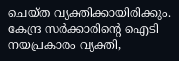ചെയ്ത വ്യക്തിക്കായിരിക്കും. കേന്ദ്ര സര്‍ക്കാരിന്റെ ഐടി നയപ്രകാരം വ്യക്തി,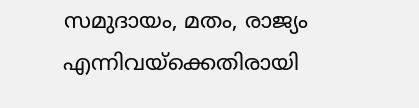സമുദായം, മതം, രാജ്യം എന്നിവയ്‌ക്കെതിരായി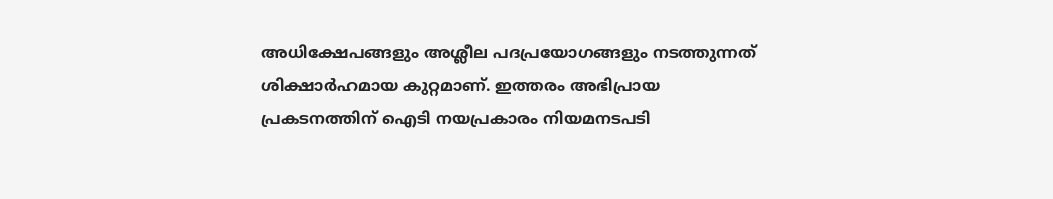അധിക്ഷേപങ്ങളും അശ്ലീല പദപ്രയോഗങ്ങളും നടത്തുന്നത് ശിക്ഷാര്‍ഹമായ കുറ്റമാണ്. ഇത്തരം അഭിപ്രായ പ്രകടനത്തിന് ഐടി നയപ്രകാരം നിയമനടപടി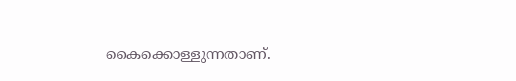കൈക്കൊള്ളുന്നതാണ്.